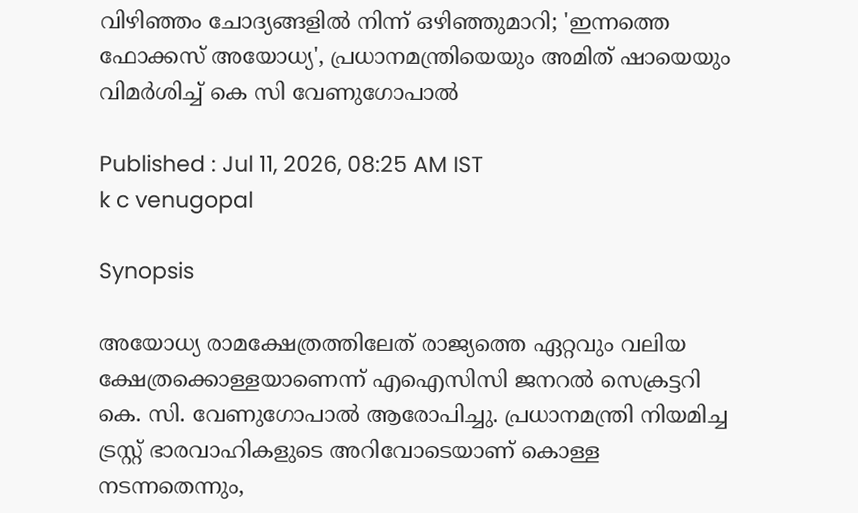വിഴിഞ്ഞം ചോദ്യങ്ങളിൽ നിന്ന് ഒഴിഞ്ഞുമാറി; 'ഇന്നത്തെ ഫോക്കസ് അയോധ്യ', പ്രധാനമന്ത്രിയെയും അമിത് ഷായെയും വിമർശിച്ച് കെ സി വേണുഗോപാൽ

Published : Jul 11, 2026, 08:25 AM IST
k c venugopal

Synopsis

അയോധ്യ രാമക്ഷേത്രത്തിലേത് രാജ്യത്തെ ഏറ്റവും വലിയ ക്ഷേത്രക്കൊള്ളയാണെന്ന് എഐസിസി ജനറൽ സെക്രട്ടറി കെ. സി. വേണുഗോപാൽ ആരോപിച്ചു. പ്രധാനമന്ത്രി നിയമിച്ച ട്രസ്റ്റ് ഭാരവാഹികളുടെ അറിവോടെയാണ് കൊള്ള നടന്നതെന്നും,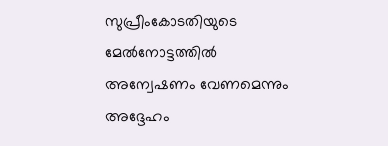സുപ്രീംകോടതിയുടെ മേൽനോട്ടത്തിൽ അന്വേഷണം വേണമെന്നും അദ്ദേഹം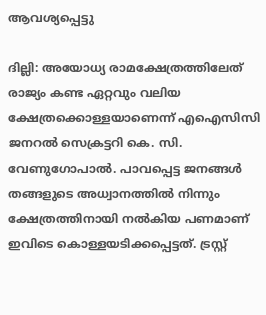ആവശ്യപ്പെട്ടു

ദില്ലി: അയോധ്യ രാമക്ഷേത്രത്തിലേത് രാജ്യം കണ്ട ഏറ്റവും വലിയ ക്ഷേത്രക്കൊള്ളയാണെന്ന് എഐസിസി ജനറൽ സെക്രട്ടറി കെ. സി. വേണുഗോപാൽ. പാവപ്പെട്ട ജനങ്ങൾ തങ്ങളുടെ അധ്വാനത്തിൽ നിന്നും ക്ഷേത്രത്തിനായി നൽകിയ പണമാണ് ഇവിടെ കൊള്ളയടിക്കപ്പെട്ടത്. ട്രസ്റ്റ്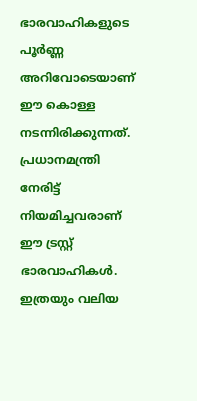ഭാരവാഹികളുടെ പൂർണ്ണ അറിവോടെയാണ് ഈ കൊള്ള നടന്നിരിക്കുന്നത്. പ്രധാനമന്ത്രി നേരിട്ട് നിയമിച്ചവരാണ് ഈ ട്രസ്റ്റ് ഭാരവാഹികൾ. ഇത്രയും വലിയ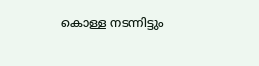കൊള്ള നടന്നിട്ടും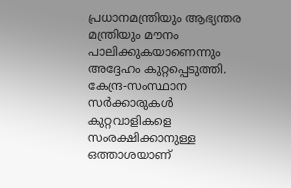പ്രധാനമന്ത്രിയും ആഭ്യന്തര മന്ത്രിയും മൗനം പാലിക്കുകയാണെന്നും അദ്ദേഹം കുറ്റപ്പെടുത്തി. കേന്ദ്ര-സംസ്ഥാന സർക്കാരുകൾ കുറ്റവാളികളെ സംരക്ഷിക്കാനുള്ള ഒത്താശയാണ്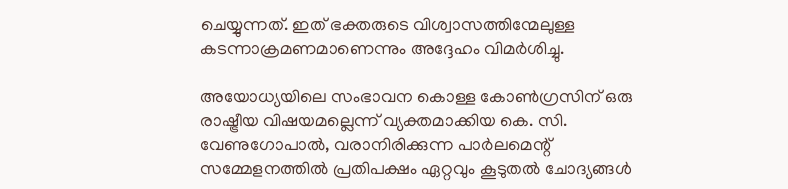ചെയ്യുന്നത്. ഇത് ഭക്തരുടെ വിശ്വാസത്തിന്മേലുള്ള കടന്നാക്രമണമാണെന്നും അദ്ദേഹം വിമർശിച്ചു.

അയോധ്യയിലെ സംഭാവന കൊള്ള കോൺഗ്രസിന് ഒരു രാഷ്ട്രീയ വിഷയമല്ലെന്ന് വ്യക്തമാക്കിയ കെ. സി. വേണുഗോപാൽ, വരാനിരിക്കുന്ന പാർലമെന്റ് സമ്മേളനത്തിൽ പ്രതിപക്ഷം ഏറ്റവും കൂടുതൽ ചോദ്യങ്ങൾ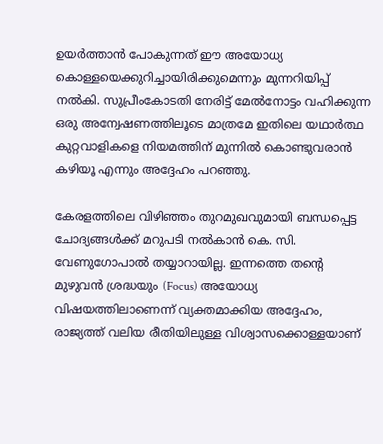ഉയർത്താൻ പോകുന്നത് ഈ അയോധ്യ കൊള്ളയെക്കുറിച്ചായിരിക്കുമെന്നും മുന്നറിയിപ്പ് നൽകി. സുപ്രീംകോടതി നേരിട്ട് മേൽനോട്ടം വഹിക്കുന്ന ഒരു അന്വേഷണത്തിലൂടെ മാത്രമേ ഇതിലെ യഥാർത്ഥ കുറ്റവാളികളെ നിയമത്തിന് മുന്നിൽ കൊണ്ടുവരാൻ കഴിയൂ എന്നും അദ്ദേഹം പറഞ്ഞു.

കേരളത്തിലെ വിഴിഞ്ഞം തുറമുഖവുമായി ബന്ധപ്പെട്ട ചോദ്യങ്ങൾക്ക് മറുപടി നൽകാൻ കെ. സി. വേണുഗോപാൽ തയ്യാറായില്ല. ഇന്നത്തെ തന്റെ മുഴുവൻ ശ്രദ്ധയും (Focus) അയോധ്യ വിഷയത്തിലാണെന്ന് വ്യക്തമാക്കിയ അദ്ദേഹം, രാജ്യത്ത് വലിയ രീതിയിലുള്ള വിശ്വാസക്കൊള്ളയാണ്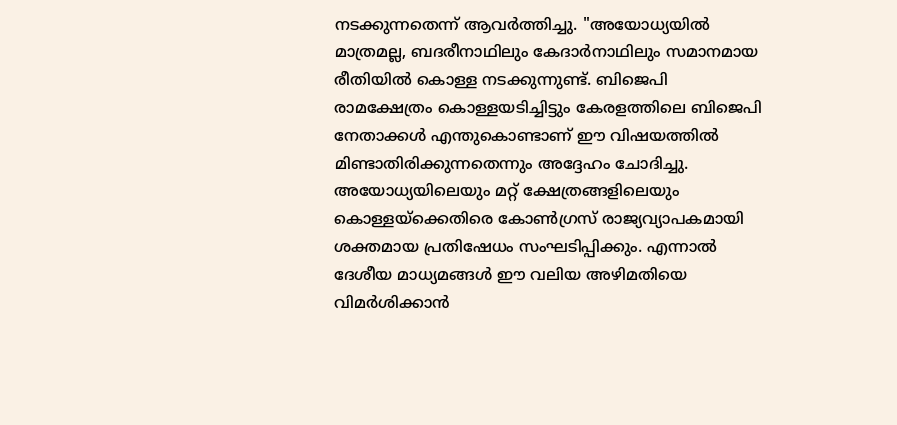നടക്കുന്നതെന്ന് ആവർത്തിച്ചു. "അയോധ്യയിൽ മാത്രമല്ല, ബദരീനാഥിലും കേദാർനാഥിലും സമാനമായ രീതിയിൽ കൊള്ള നടക്കുന്നുണ്ട്. ബിജെപി രാമക്ഷേത്രം കൊള്ളയടിച്ചിട്ടും കേരളത്തിലെ ബിജെപി നേതാക്കൾ എന്തുകൊണ്ടാണ് ഈ വിഷയത്തിൽ മിണ്ടാതിരിക്കുന്നതെന്നും അദ്ദേഹം ചോദിച്ചു. അയോധ്യയിലെയും മറ്റ് ക്ഷേത്രങ്ങളിലെയും കൊള്ളയ്ക്കെതിരെ കോൺഗ്രസ് രാജ്യവ്യാപകമായി ശക്തമായ പ്രതിഷേധം സംഘടിപ്പിക്കും. എന്നാൽ ദേശീയ മാധ്യമങ്ങൾ ഈ വലിയ അഴിമതിയെ വിമർശിക്കാൻ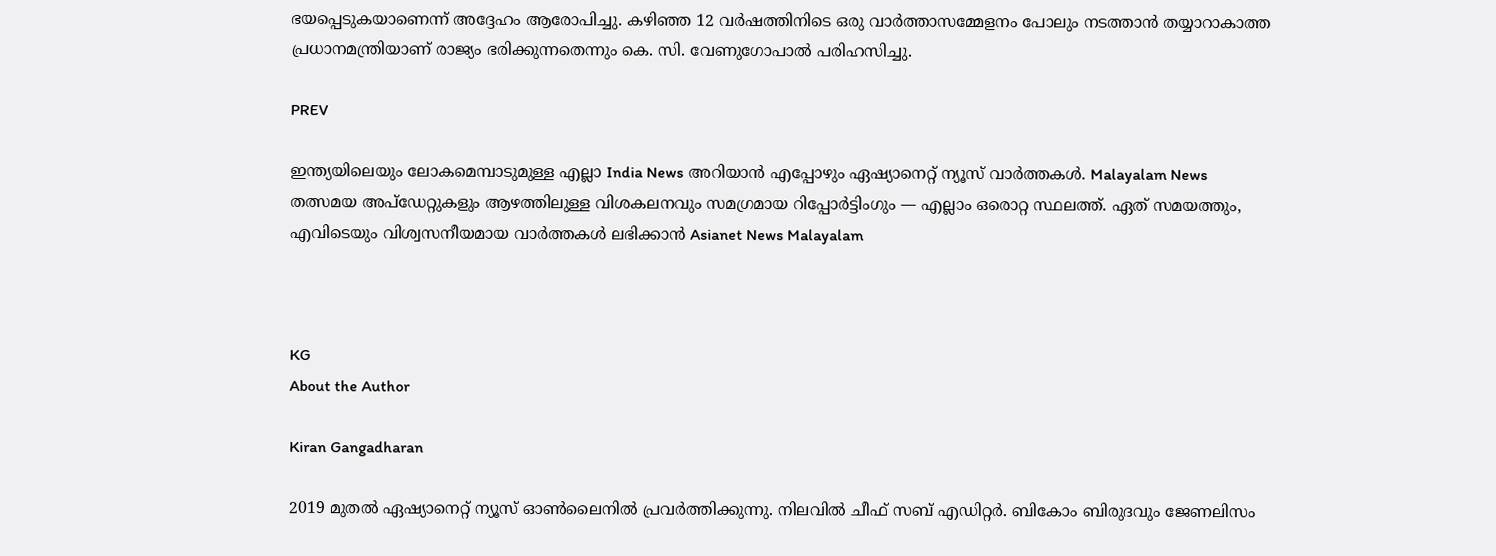ഭയപ്പെടുകയാണെന്ന് അദ്ദേഹം ആരോപിച്ചു. കഴിഞ്ഞ 12 വർഷത്തിനിടെ ഒരു വാർത്താസമ്മേളനം പോലും നടത്താൻ തയ്യാറാകാത്ത പ്രധാനമന്ത്രിയാണ് രാജ്യം ഭരിക്കുന്നതെന്നും കെ. സി. വേണുഗോപാൽ പരിഹസിച്ചു.

PREV

ഇന്ത്യയിലെയും ലോകമെമ്പാടുമുള്ള എല്ലാ India News അറിയാൻ എപ്പോഴും ഏഷ്യാനെറ്റ് ന്യൂസ് വാർത്തകൾ. Malayalam News   തത്സമയ അപ്‌ഡേറ്റുകളും ആഴത്തിലുള്ള വിശകലനവും സമഗ്രമായ റിപ്പോർട്ടിംഗും — എല്ലാം ഒരൊറ്റ സ്ഥലത്ത്. ഏത് സമയത്തും, എവിടെയും വിശ്വസനീയമായ വാർത്തകൾ ലഭിക്കാൻ Asianet News Malayalam



KG
About the Author

Kiran Gangadharan

2019 മുതല്‍ ഏഷ്യാനെറ്റ് ന്യൂസ് ഓണ്‍ലൈനില്‍ പ്രവര്‍ത്തിക്കുന്നു. നിലവില്‍ ചീഫ് സബ് എഡിറ്റർ. ബികോം ബിരുദവും ജേണലിസം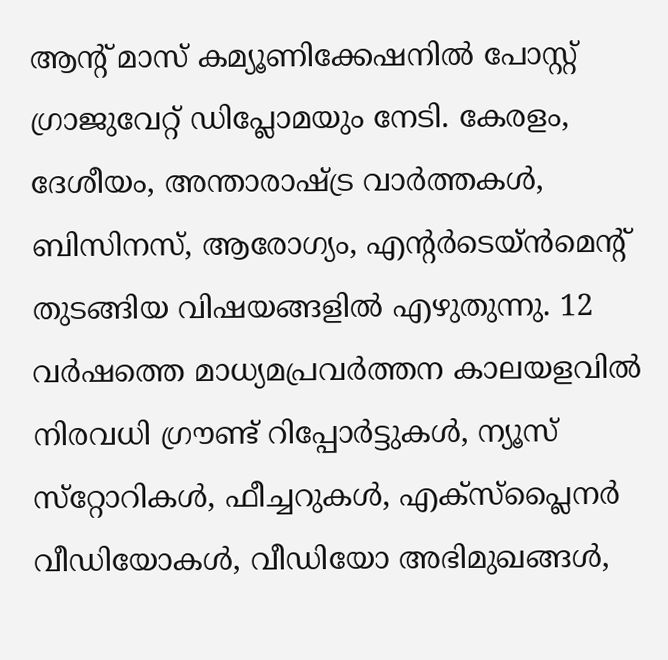ആൻ്റ് മാസ് കമ്യൂണിക്കേഷനിൽ പോസ്റ്റ് ഗ്രാജുവേറ്റ് ഡിപ്ലോമയും നേടി. കേരളം, ദേശീയം, അന്താരാഷ്ട്ര വാര്‍ത്തകള്‍, ബിസിനസ്, ആരോഗ്യം, എന്റർടെയ്ൻമെൻ്റ് തുടങ്ങിയ വിഷയങ്ങളില്‍ എഴുതുന്നു. 12 വര്‍ഷത്തെ മാധ്യമപ്രവര്‍ത്തന കാലയളവില്‍ നിരവധി ഗ്രൗണ്ട് റിപ്പോര്‍ട്ടുകള്‍, ന്യൂസ് സ്‌റ്റോറികള്‍, ഫീച്ചറുകള്‍, എക്‌സ്‌പ്ലൈന‍ർ വീഡിയോകൾ, വീഡിയോ അഭിമുഖങ്ങള്‍,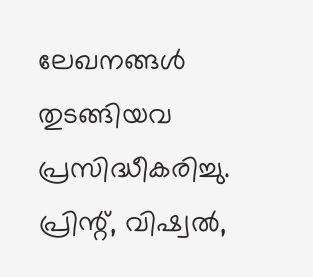ലേഖനങ്ങള്‍ തുടങ്ങിയവ പ്രസിദ്ധീകരിച്ചു. പ്രിന്റ്, വിഷ്വല്‍,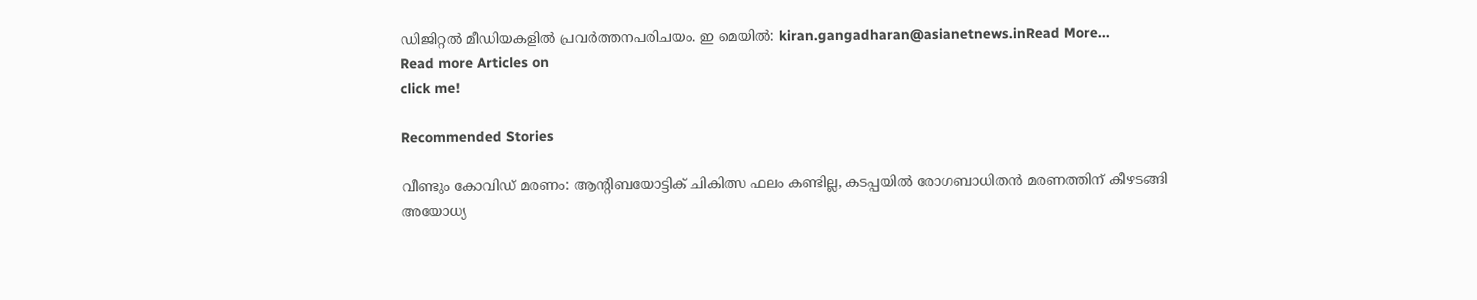ഡിജിറ്റല്‍ മീഡിയകളില്‍ പ്രവര്‍ത്തനപരിചയം. ഇ മെയില്‍: kiran.gangadharan@asianetnews.inRead More...
Read more Articles on
click me!

Recommended Stories

വീണ്ടും കോവിഡ് മരണം: ആൻ്റിബയോട്ടിക് ചികിത്സ ഫലം കണ്ടില്ല, കടപ്പയിൽ രോഗബാധിതൻ മരണത്തിന് കീഴടങ്ങി
അയോധ്യ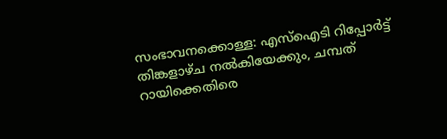സംഭാവനക്കൊള്ള: എസ്ഐടി റിപ്പോർട്ട് തിങ്കളാഴ്ച നൽകിയേക്കും, ചമ്പത് റായിക്കെതിരെ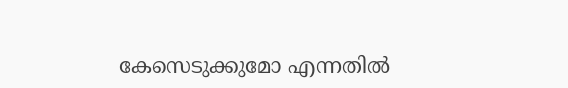കേസെടുക്കുമോ എന്നതിൽ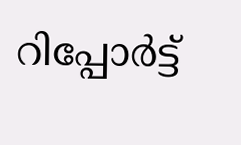റിപ്പോർട്ട്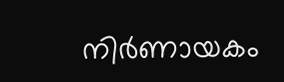നിർണായകം